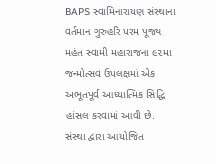BAPS સ્વામિનારાયણ સંસ્થાના વર્તમાન ગુરુહરિ પરમ પૂજ્ય મહંત સ્વામી મહારાજના ૯૨મા જન્મોત્સવ ઉપલક્ષમાં એક અભૂતપૂર્વ આધ્યાત્મિક સિદ્ધિ હાંસલ કરવામાં આવી છે. સંસ્થા દ્વારા આયોજિત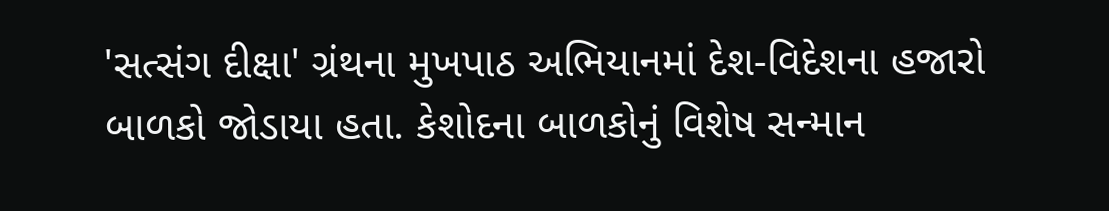'સત્સંગ દીક્ષા' ગ્રંથના મુખપાઠ અભિયાનમાં દેશ-વિદેશના હજારો બાળકો જોડાયા હતા. કેશોદના બાળકોનું વિશેષ સન્માન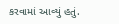કરવામાં આવ્યું હતું.